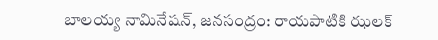బాలయ్య నామినేషన్, జనసంద్రం: రాయపాటికి ఝలక్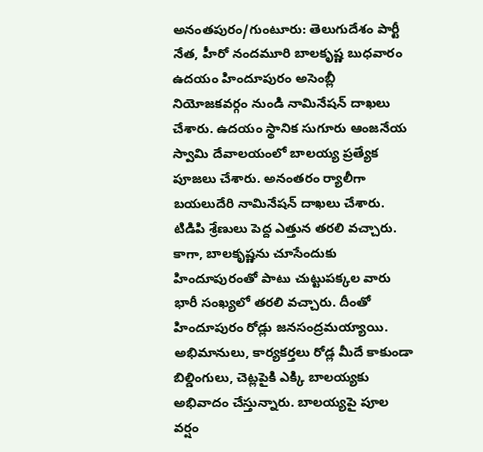అనంతపురం/గుంటూరు: తెలుగుదేశం పార్టీ నేత, హీరో నందమూరి బాలకృష్ణ బుధవారం ఉదయం హిందూపురం అసెంబ్లీ నియోజకవర్గం నుండి నామినేషన్ దాఖలు చేశారు. ఉదయం స్థానిక సుగూరు ఆంజనేయ స్వామి దేవాలయంలో బాలయ్య ప్రత్యేక పూజలు చేశారు. అనంతరం ర్యాలీగా బయలుదేరి నామినేషన్ దాఖలు చేశారు. టిడిపి శ్రేణులు పెద్ద ఎత్తున తరలి వచ్చారు.
కాగా, బాలకృష్ణను చూసేందుకు హిందూపురంతో పాటు చుట్టుపక్కల వారు భారీ సంఖ్యలో తరలి వచ్చారు. దీంతో హిందూపురం రోడ్లు జనసంద్రమయ్యాయి. అభిమానులు, కార్యకర్తలు రోడ్ల మీదే కాకుండా బిల్డింగులు, చెట్లపైకి ఎక్కి బాలయ్యకు అభివాదం చేస్తున్నారు. బాలయ్యపై పూల వర్షం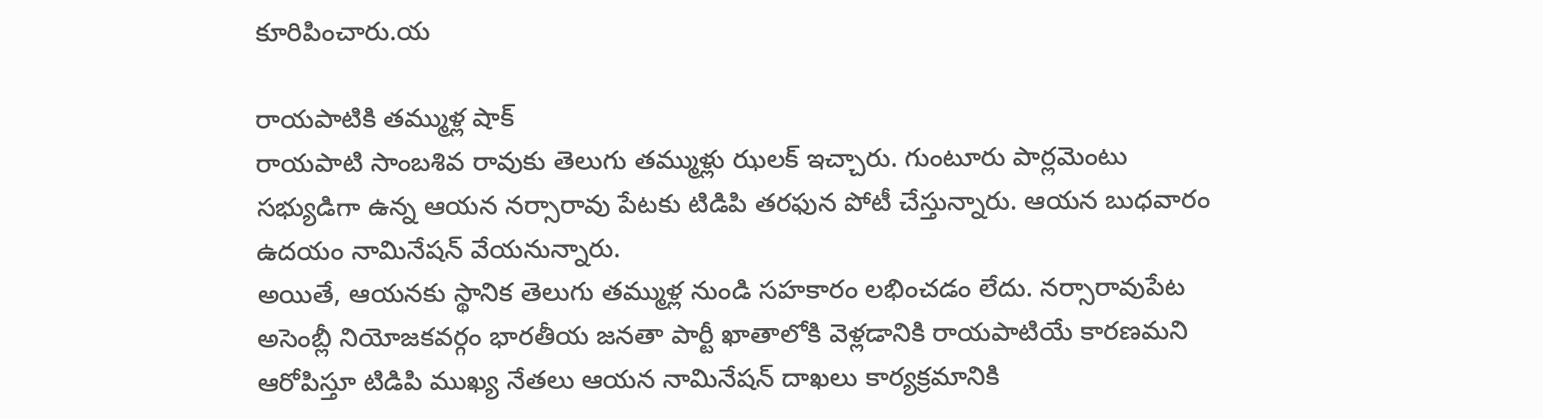కూరిపించారు.య

రాయపాటికి తమ్ముళ్ల షాక్
రాయపాటి సాంబశివ రావుకు తెలుగు తమ్ముళ్లు ఝలక్ ఇచ్చారు. గుంటూరు పార్లమెంటు సభ్యుడిగా ఉన్న ఆయన నర్సారావు పేటకు టిడిపి తరఫున పోటీ చేస్తున్నారు. ఆయన బుధవారం ఉదయం నామినేషన్ వేయనున్నారు.
అయితే, ఆయనకు స్థానిక తెలుగు తమ్ముళ్ల నుండి సహకారం లభించడం లేదు. నర్సారావుపేట అసెంబ్లీ నియోజకవర్గం భారతీయ జనతా పార్టీ ఖాతాలోకి వెళ్లడానికి రాయపాటియే కారణమని ఆరోపిస్తూ టిడిపి ముఖ్య నేతలు ఆయన నామినేషన్ దాఖలు కార్యక్రమానికి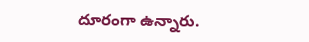దూరంగా ఉన్నారు.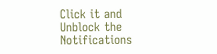Click it and Unblock the Notifications